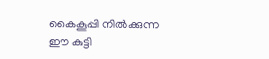കൈകൂപ്പി നിൽക്കുന്ന ഈ കുട്ടി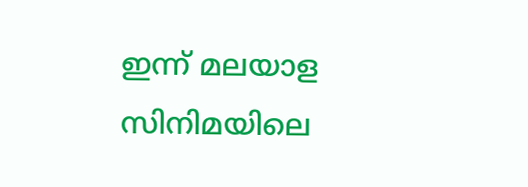ഇന്ന് മലയാള സിനിമയിലെ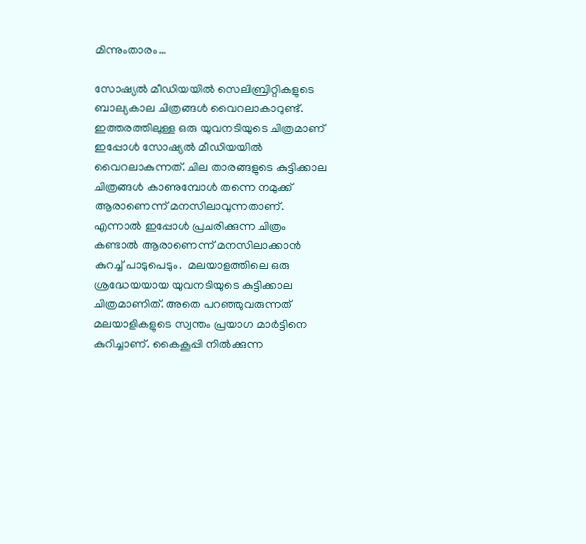മിന്നുംതാരം…

സോഷ്യൽ മീഡിയയിൽ സെലിബ്രിറ്റികളുടെ ബാല്യകാല ചിത്രങ്ങൾ വൈറലാകാറുണ്ട്. ഇത്തരത്തിലുള്ള ഒരു യുവനടിയുടെ ചിത്രമാണ് ഇപ്പോൾ സോഷ്യൽ മീഡിയയിൽ വൈറലാകുന്നത്. ചില താരങ്ങളുടെ കുട്ടിക്കാല ചിത്രങ്ങൾ കാണുമ്പോൾ തന്നെ നമുക്ക് ആരാണെന്ന് മനസിലാവുന്നതാണ്. എന്നാൽ ഇപ്പോൾ പ്രചരിക്കുന്ന ചിത്രം കണ്ടാൽ ആരാണെന്ന് മനസിലാക്കാൻ കുറച്ച് പാടുപെടും.  മലയാളത്തിലെ ഒരു ശ്രദ്ധേയയായ യുവനടിയുടെ കുട്ടിക്കാല ചിത്രമാണിത്. അതെ പറഞ്ഞുവരുന്നത് മലയാളികളുടെ സ്വന്തം പ്രയാഗ മാർട്ടിനെ കുറിച്ചാണ്. കൈകൂപ്പി നിൽക്കുന്ന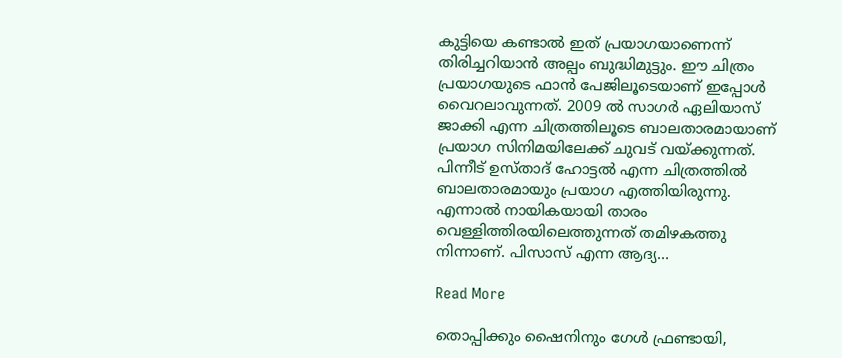കുട്ടിയെ കണ്ടാൽ ഇത് പ്രയാഗയാണെന്ന് തിരിച്ചറിയാൻ അല്പം ബുദ്ധിമുട്ടും. ഈ ചിത്രം പ്രയാഗയുടെ ഫാന്‍ പേജിലൂടെയാണ് ഇപ്പോള്‍ വൈറലാവുന്നത്. 2009 ല്‍ സാഗർ ഏലിയാസ് ജാക്കി എന്ന ചിത്രത്തിലൂടെ ബാലതാരമായാണ് പ്രയാഗ സിനിമയിലേക്ക് ചുവട് വയ്ക്കുന്നത്. പിന്നീട് ഉസ്താദ് ഹോട്ടൽ എന്ന ചിത്രത്തിൽ ബാലതാരമായും പ്രയാഗ എത്തിയിരുന്നു. എന്നാൽ നായികയായി താരം വെള്ളിത്തിരയിലെത്തുന്നത് തമിഴകത്തു നിന്നാണ്. പിസാസ് എന്ന ആദ്യ…

Read More

തൊപ്പിക്കും ഷൈനിനും ഗേൾ ഫ്രണ്ടായി,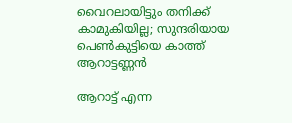വൈറലായിട്ടും തനിക്ക് കാമുകിയില്ല; സുന്ദരിയായ പെൺകുട്ടിയെ കാത്ത് ആറാട്ടണ്ണൻ

ആറാട്ട് എന്ന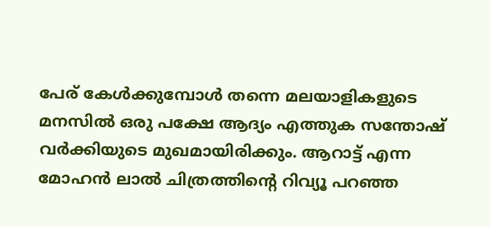പേര് കേൾക്കുമ്പോ‍ൾ തന്നെ മലയാളികളുടെ മനസിൽ ഒരു പക്ഷേ ആദ്യം എത്തുക സന്തോഷ് വർക്കിയുടെ മുഖമായിരിക്കും. ആറാട്ട് എന്ന മോഹൻ ലാൽ ചിത്രത്തിന്‍റെ റിവ്യൂ പറഞ്ഞ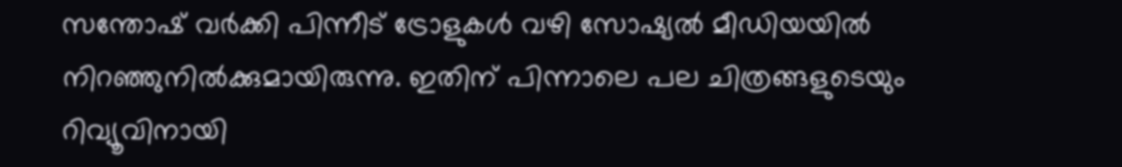സന്തോഷ് വർക്കി പിന്നീട് ട്രോളുകൾ വഴി സോഷ്യൽ മീഡിയയിൽ നിറഞ്ഞുനിൽക്കുമായിരുന്നു. ഇതിന് പിന്നാലെ പല ചിത്രങ്ങളുടെയും റിവ്യൂവിനായി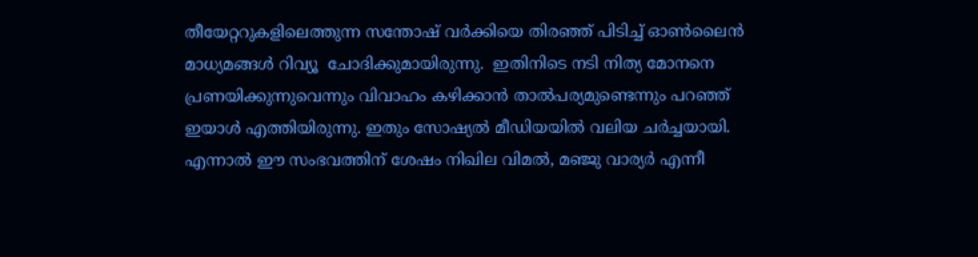തീയേറ്ററുകളിലെത്തുന്ന സന്തോഷ് വർക്കിയെ തിരഞ്ഞ് പിടിച്ച് ഓൺലൈൻ മാധ്യമങ്ങൾ റിവ്യൂ  ചോദിക്കുമായിരുന്നു.  ഇതിനിടെ നടി നിത്യ മോനനെ പ്രണയിക്കുന്നുവെന്നും വിവാഹം കഴിക്കാൻ താൽപര്യമുണ്ടെന്നും പറഞ്ഞ് ഇയാൾ എത്തിയിരുന്നു. ഇതും സോഷ്യൽ മീഡിയയിൽ വലിയ ചർച്ചയായി. എന്നാൽ ഈ സംഭവത്തിന് ശേഷം നിഖില വിമൽ, മഞ്ജു വാര്യർ എന്നീ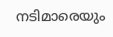നടിമാരെയും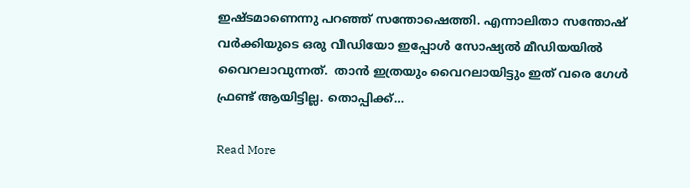ഇഷ്ടമാണെന്നു പറഞ്ഞ് സന്തോഷെത്തി. എന്നാലിതാ സന്തോഷ് വർക്കിയുടെ ഒരു വീഡിയോ ഇപ്പോൾ സോഷ്യൽ മീഡിയയിൽ വൈറലാവുന്നത്.  താൻ ഇത്രയും വൈറലായിട്ടും ഇത് വരെ ഗേൾ ഫ്രണ്ട് ആയിട്ടില്ല. തൊപ്പിക്ക്…

Read More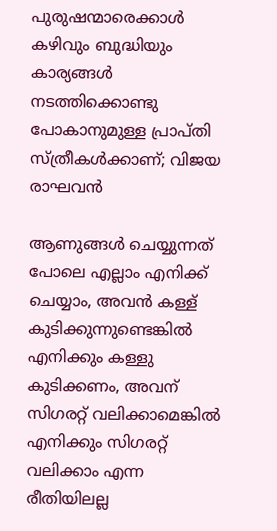പുരുഷന്മാരെക്കാള്‍ കഴിവും ബുദ്ധിയും കാര്യങ്ങള്‍ നടത്തിക്കൊണ്ടു പോകാനുമുള്ള പ്രാപ്തി സ്ത്രീകള്‍ക്കാണ്; വിജയ രാഘവൻ

ആണുങ്ങള്‍ ചെയ്യുന്നത് പോലെ എല്ലാം എനിക്ക് ചെയ്യാം, അവന്‍ കള്ള് കുടിക്കുന്നുണ്ടെങ്കില്‍ എനിക്കും കള്ളു കുടിക്കണം, അവന് സിഗരറ്റ് വലിക്കാമെങ്കില്‍ എനിക്കും സിഗരറ്റ് വലിക്കാം എന്ന രീതിയിലല്ല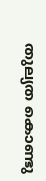തുല്യത കൊണ്ടു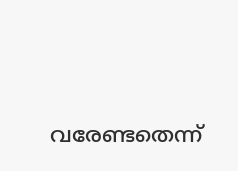വരേണ്ടതെന്ന്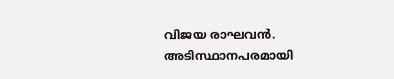വിജയ രാഘവൻ. അടിസ്ഥാനപരമായി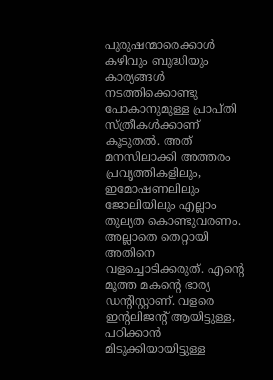പുരുഷന്മാരെക്കാള്‍ കഴിവും ബുദ്ധിയും കാര്യങ്ങള്‍ നടത്തിക്കൊണ്ടു പോകാനുമുള്ള പ്രാപ്തി സ്ത്രീകള്‍ക്കാണ് കൂടുതല്‍. അത് മനസിലാക്കി അത്തരം പ്രവൃത്തികളിലും, ഇമോഷണലിലും ജോലിയിലും എല്ലാം തുല്യത കൊണ്ടുവരണം. അല്ലാതെ തെറ്റായി അതിനെ വളച്ചൊടിക്കരുത്. എന്‍റെ മൂത്ത മകന്‍റെ ഭാര്യ ഡന്‍റി‌സ്റ്റാണ്. വളരെ ഇന്‍റലിജന്‍റ് ആയിട്ടുള്ള, പഠിക്കാന്‍ മിടുക്കിയായിട്ടുള്ള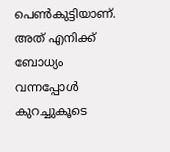പെണ്‍കുട്ടിയാണ്. അത് എനിക്ക് ബോധ്യം വന്നപ്പോള്‍ കുറച്ചുകൂടെ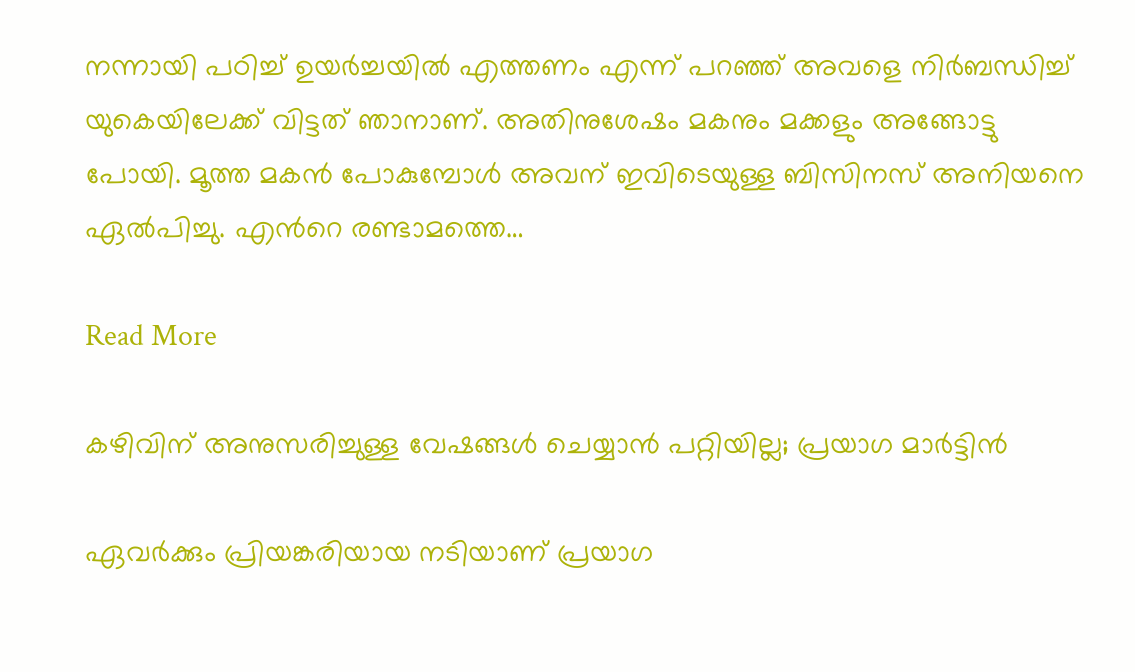നന്നായി പഠിച്ച് ഉയര്‍ച്ചയില്‍ എത്തണം എന്ന് പറഞ്ഞ് അവളെ നിര്‍ബന്ധിച്ച് യുകെയിലേക്ക് വിട്ടത് ഞാനാണ്. അതിനുശേഷം മകനും മക്കളും അങ്ങോട്ടു പോയി. മൂത്ത മകന്‍ പോകുമ്പോള്‍ അവന് ഇവിടെയുള്ള ബിസിനസ് അനിയനെ ഏല്‍പിച്ചു. എന്‍റെ രണ്ടാമത്തെ…

Read More

കഴിവിന് അനുസരിച്ചുള്ള വേഷങ്ങള്‍ ചെയ്യാന്‍ പറ്റിയില്ല; പ്രയാഗ മാർട്ടിൻ

ഏവർക്കും പ്രിയങ്കരിയായ നടിയാണ് പ്രയാഗ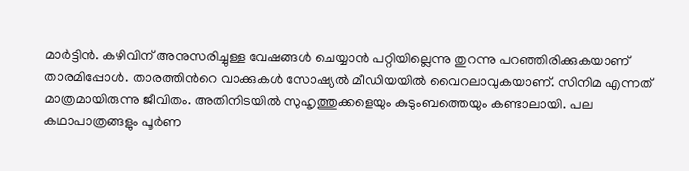മാർട്ടിൻ. കഴിവിന് അനുസരിച്ചുള്ള വേഷങ്ങള്‍ ചെയ്യാന്‍ പറ്റിയില്ലെന്നു തുറന്നു പറഞ്ഞിരിക്കുകയാണ് താരമിപ്പോൾ. താരത്തിന്‍റെ വാക്കുകൾ സോഷ്യൽ മീഡിയയിൽ വൈറലാവുകയാണ്. സിനിമ എന്നത് മാത്രമായിരുന്നു ജീവിതം. അതിനിടയില്‍ സുഹൃത്തുക്കളെയും കുടുംബത്തെയും കണ്ടാലായി. പല കഥാപാത്രങ്ങളും പൂര്‍ണ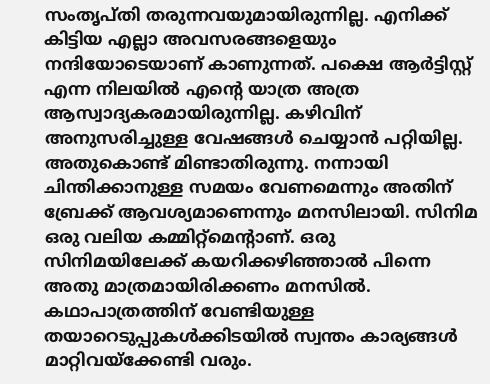സംതൃപ്തി തരുന്നവയുമായിരുന്നില്ല. എനിക്ക് കിട്ടിയ എല്ലാ അവസരങ്ങളെയും നന്ദിയോടെയാണ് കാണുന്നത്. പക്ഷെ ആര്‍ട്ടിസ്റ്റ് എന്ന നിലയില്‍ എന്‍റെ യാത്ര അത്ര ആസ്വാദ്യകരമായിരുന്നില്ല. കഴിവിന് അനുസരിച്ചുള്ള വേഷങ്ങള്‍ ചെയ്യാന്‍ പറ്റിയില്ല. അതുകൊണ്ട് മിണ്ടാതിരുന്നു. നന്നായി ചിന്തിക്കാനുള്ള സമയം വേണമെന്നും അതിന് ബ്രേക്ക് ആവശ്യമാണെന്നും മനസിലായി. സിനിമ ഒരു വലിയ കമ്മിറ്റ്‌മെന്‍റാണ്. ഒരു സിനിമയിലേക്ക് കയറിക്കഴിഞ്ഞാല്‍ പിന്നെ അതു മാത്രമായിരിക്കണം മനസില്‍. കഥാപാത്രത്തിന് വേണ്ടിയുള്ള തയാറെടുപ്പുകള്‍ക്കിടയില്‍ സ്വന്തം കാര്യങ്ങള്‍ മാറ്റിവയ്ക്കേണ്ടി വരും.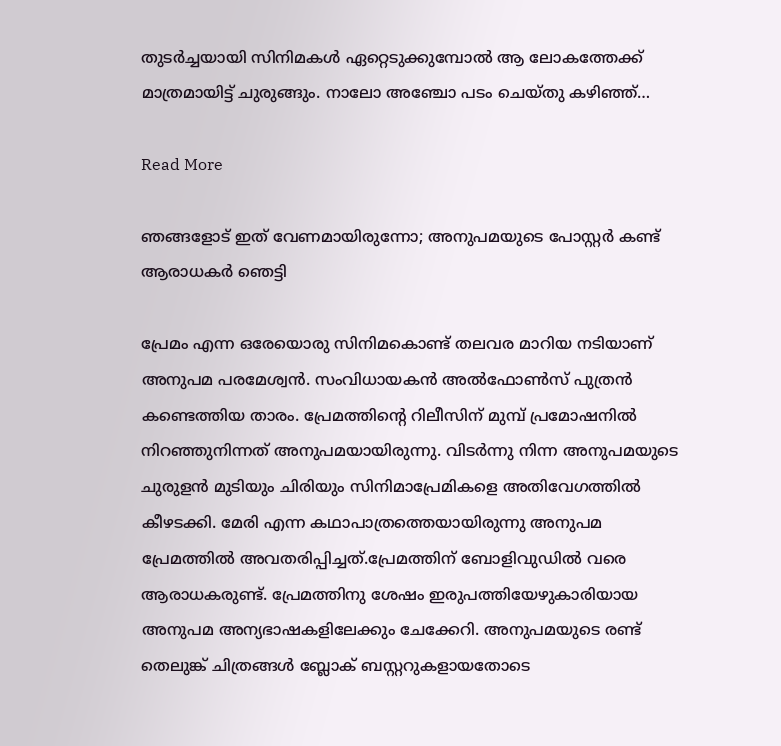തുടര്‍ച്ചയായി സിനിമകള്‍ ഏറ്റെടുക്കുമ്പോല്‍ ആ ലോകത്തേക്ക് മാത്രമായിട്ട് ചുരുങ്ങും. നാലോ അഞ്ചോ പടം ചെയ്തു കഴിഞ്ഞ്…

Read More

ഞങ്ങളോട് ഇത് വേണമായിരുന്നോ; അനുപമയുടെ പോസ്റ്റർ കണ്ട് ആരാധകർ ഞെട്ടി

പ്രേമം എന്ന ഒരേയൊരു സിനിമകൊണ്ട് തലവര മാറിയ നടിയാണ് അനുപമ പരമേശ്വൻ. സംവിധായകൻ അൽഫോൺസ് പുത്രൻ കണ്ടെത്തിയ താരം. പ്രേമത്തിന്‍റെ റിലീസിന് മുമ്പ് പ്രമോഷനിൽ നിറഞ്ഞുനിന്നത് അനുപമയായിരുന്നു. വിടർന്നു നിന്ന അനുപമയുടെ ചുരുളൻ മുടിയും ചിരിയും സിനിമാപ്രേമികളെ അതിവേഗത്തിൽ കീഴടക്കി. മേരി എന്ന കഥാപാത്രത്തെയായിരുന്നു അനുപമ പ്രേമത്തിൽ അവതരിപ്പിച്ചത്.പ്രേമത്തിന് ബോളിവുഡിൽ വരെ ആരാധകരുണ്ട്. പ്രേമത്തിനു ശേഷം ഇരുപത്തിയേഴുകാരിയായ അനുപമ അന്യഭാഷകളിലേക്കും ചേക്കേറി. അനുപമയുടെ രണ്ട് തെലുങ്ക് ചിത്രങ്ങൾ ബ്ലോക് ബസ്റ്ററുകളായതോടെ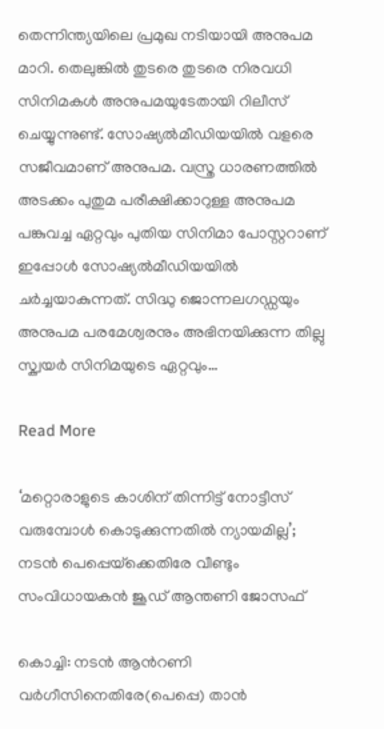തെന്നിന്ത്യയിലെ പ്രമുഖ നടിയായി അനുപമ മാറി. തെലുങ്കിൽ തുടരെ തുടരെ നിരവധി സിനിമകൾ അനുപമയുടേതായി റിലീസ് ചെയ്യുന്നുണ്ട്. സോഷ്യൽമീഡിയയിൽ വളരെ സജീവമാണ് അനുപമ. വസ്ത്ര ധാരണത്തിൽ അടക്കം പുതുമ പരീക്ഷിക്കാറുള്ള അനുപമ പങ്കുവച്ച ഏറ്റവും പുതിയ സിനിമാ പോസ്റ്ററാണ് ഇപ്പോൾ സോഷ്യൽമീഡിയയിൽ ചർച്ചയാകുന്നത്. സിദ്ധു ജൊന്നലഗഡ്ഡയും അനുപമ പരമേശ്വരനും അഭിനയിക്കുന്ന തില്ലു സ്ക്വയർ സിനിമയുടെ ഏറ്റവും…

Read More

‘മറ്റൊരാളുടെ കാശിന് തിന്നിട്ട് നോട്ടീസ് വരുമ്പോള്‍ കൊടുക്കുന്നതില്‍ ന്യായമില്ല’; നടൻ പെപ്പെയ്‌ക്കെതിരേ വീണ്ടും സംവിധായകൻ ജൂഡ് ആന്തണി ജോസഫ്

കൊച്ചി: നടൻ ആന്‍റണി വര്‍ഗീസിനെതിരേ(പെപ്പെ) താന്‍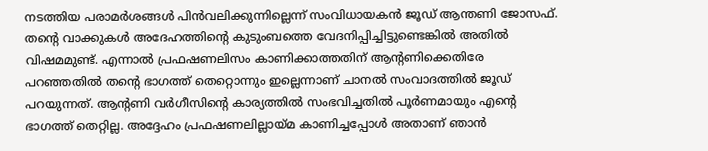നടത്തിയ പരാമര്‍ശങ്ങള്‍ പിന്‍വലിക്കുന്നില്ലെന്ന് സംവിധായകന്‍ ജൂഡ് ആന്തണി ജോസഫ്. തന്‍റെ വാക്കുകള്‍ അദേഹത്തിന്‍റെ കുടുംബത്തെ വേദനിപ്പിച്ചിട്ടുണ്ടെങ്കില്‍ അതില്‍ വിഷമമുണ്ട്. എന്നാല്‍ പ്രഫഷണലിസം കാണിക്കാത്തതിന് ആന്‍റണിക്കെതിരേ പറഞ്ഞതില്‍ തന്‍റെ ഭാഗത്ത് തെറ്റൊന്നും ഇല്ലെന്നാണ് ചാനല്‍ സംവാദത്തില്‍ ജൂഡ് പറയുന്നത്. ആന്‍റണി വര്‍ഗീസിന്‍റെ കാര്യത്തില്‍ സംഭവിച്ചതില്‍ പൂര്‍ണമായും എന്‍റെ ഭാഗത്ത് തെറ്റില്ല. അദ്ദേഹം പ്രഫഷണലില്ലായ്മ കാണിച്ചപ്പോള്‍ അതാണ് ഞാന്‍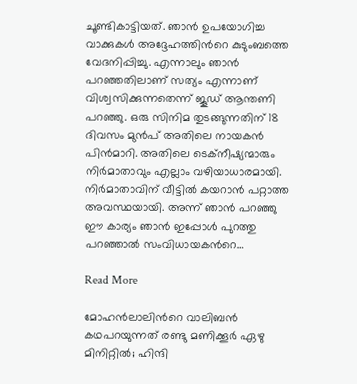ചൂണ്ടികാട്ടിയത്. ഞാന്‍ ഉപയോഗിച്ച വാക്കുകള്‍ അദ്ദേഹത്തിന്‍റെ കുടുംബത്തെ വേദനിപ്പിച്ചു. എന്നാലും ഞാന്‍ പറഞ്ഞതിലാണ് സത്യം എന്നാണ് വിശ്വസിക്കുന്നതെന്ന് ജൂഡ് ആന്തണി പറഞ്ഞു. ഒരു സിനിമ തുടങ്ങുന്നതിന് 18 ദിവസം മുന്‍പ് അതിലെ നായകന്‍ പിന്‍മാറി. അതിലെ ടെക്‌നീഷ്യന്മാരും നിര്‍മാതാവും എല്ലാം വഴിയാധാരമായി. നിര്‍മാതാവിന് വീട്ടില്‍ കയറാന്‍ പറ്റാത്ത അവസ്ഥയായി. അന്ന് ഞാന്‍ പറഞ്ഞു ഈ കാര്യം ഞാന്‍ ഇപ്പോള്‍ പുറത്തു പറഞ്ഞാല്‍ സംവിധായകന്‍റെ…

Read More

മോഹൻലാലിന്‍റെ വാലിബന്‍ കഥപറയുന്നത് രണ്ടു മണിക്കൂര്‍ ഏഴു മിനിറ്റില്‍; ഹിന്ദി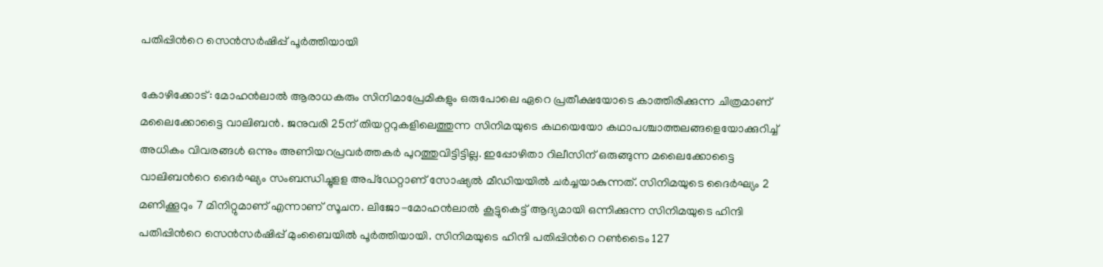പതിപ്പിന്‍റെ സെൻസർഷിപ്പ് പൂർത്തിയായി

കോഴിക്കോട്: മോഹൻലാൽ ആരാധകരും സിനിമാപ്രേമികളും ഒരുപോലെ ഏറെ പ്രതീക്ഷയോടെ കാത്തിരിക്കുന്ന ചിത്രമാണ് മലൈക്കോട്ടൈ വാലിബൻ. ജനുവരി 25ന് തിയറ്ററുകളിലെത്തുന്ന സിനിമയുടെ കഥയെയോ കഥാപശ്ചാത്തലങ്ങളെയോക്കുറിച്ച് അധികം വിവരങ്ങൾ ഒന്നും അണിയറപ്രവർത്തകർ പുറത്തുവിട്ടിട്ടില്ല. ഇപ്പോഴിതാ റിലീസിന് ഒരുങ്ങുന്ന മലൈക്കോട്ടൈ വാലിബന്‍റെ ദൈർഘ്യം സംബന്ധിച്ചുളള അപ്‌ഡേറ്റാണ് സോഷ്യൽ മീഡിയയിൽ ചർച്ചയാകുന്നത്. സിനിമയുടെ ദൈർഘ്യം 2 മണിക്കൂറും 7 മിനിറ്റുമാണ് എന്നാണ് സൂചന. ലിജോ-മോഹൻലാൽ കൂട്ടുകെട്ട് ആദ്യമായി ഒന്നിക്കുന്ന സിനിമയുടെ ഹിന്ദി പതിപ്പിന്‍റെ സെൻസർഷിപ്പ് മുംബൈയിൽ പൂർത്തിയായി. സിനിമയുടെ ഹിന്ദി പതിപ്പിന്‍റെ റൺടൈം 127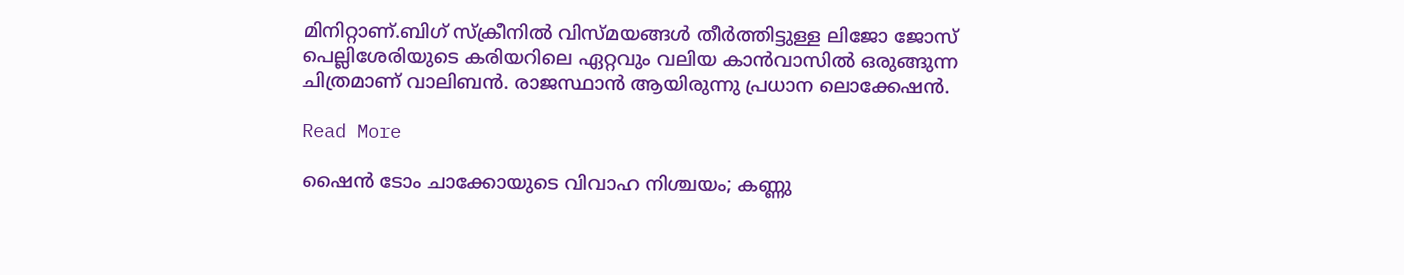മിനിറ്റാണ്.ബിഗ് സ്ക്രീനിൽ വിസ്മയങ്ങൾ തീർത്തിട്ടുള്ള ലിജോ ജോസ് പെല്ലിശേരിയുടെ കരിയറിലെ ഏറ്റവും വലിയ കാൻവാസിൽ ഒരുങ്ങുന്ന ചിത്രമാണ് വാലിബൻ. രാജസ്ഥാൻ ആയിരുന്നു പ്രധാന ലൊക്കേഷൻ.

Read More

ഷൈന്‍ ടോം ചാക്കോയുടെ വിവാഹ നിശ്ചയം; കണ്ണു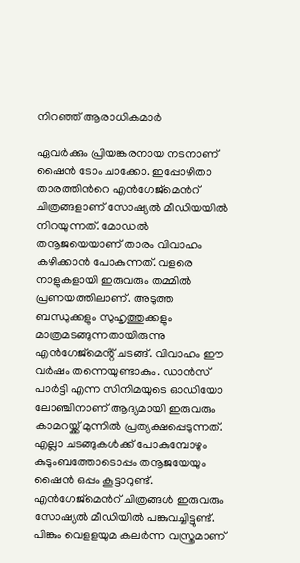നിറഞ്ഞ് ആരാധികമാർ

ഏവർക്കും പ്രിയങ്കരനായ നടനാണ് ഷൈൻ ടോം ചാക്കോ. ഇപ്പോഴിതാ താരത്തിന്‍റെ എൻഗേജ്മെന്‍റ് ചിത്രങ്ങളാണ് സോഷ്യൽ മീഡിയയിൽ നിറയുന്നത്. മോഡൽ തനൂജയെയാണ് താരം വിവാഹം കഴിക്കാൻ പോകുന്നത്. വളരെ നാളുകളായി ഇരുവരും തമ്മിൽ പ്രണയത്തിലാണ്. അടുത്ത ബന്ധുക്കളും സുഹൃത്തുക്കളും മാത്രമടങ്ങുന്നതായിരുന്നു എൻഗേജ്മെൻ്റ് ചടങ്ങ്. വിവാഹം ഈ വർഷം തന്നെയുണ്ടാകും. ഡാന്‍സ് പാര്‍ട്ടി എന്ന സിനിമയുടെ ഓഡിയോ ലോഞ്ചിനാണ് ആദ്യമായി ഇരുവരും കാമറയ്ക്ക് മുന്നിൽ പ്രത്യക്ഷപ്പെടുന്നത്. എല്ലാ ചടങ്ങുകൾക്ക് പോകുമ്പോഴും കുടുംബത്തോടൊപ്പം തനൂജയേയും ഷൈൻ ഒപ്പം കൂട്ടാറുണ്ട്. എൻഗേജ്മെന്‍റ് ചിത്രങ്ങൾ ഇരുവരും സോഷ്യൽ മീഡിയിൽ പങ്കുവച്ചിട്ടുണ്ട്. പിങ്കും വെളളയുമ കലർന്ന വസ്ത്രമാണ്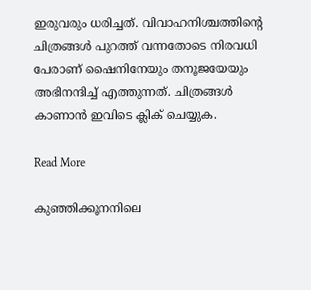ഇരുവരും ധരിച്ചത്. വിവാഹനിശ്ചത്തിന്‍റെ ചിത്രങ്ങൾ പുറത്ത് വന്നതോടെ നിരവധി പേരാണ് ഷൈനിനേയും തനൂജയേയും അഭിനന്ദിച്ച് എത്തുന്നത്. ചിത്രങ്ങൾ കാണാൻ ഇവിടെ ക്ലിക് ചെയ്യുക.

Read More

കുഞ്ഞിക്കൂനനിലെ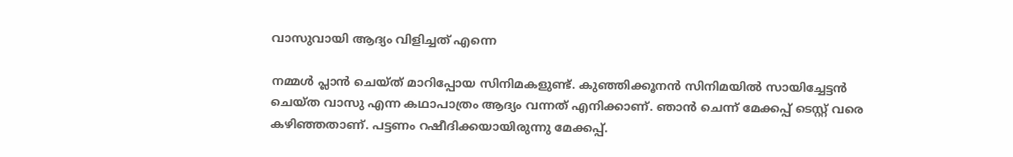വാസുവായി ആദ്യം വിളിച്ചത് എന്നെ

നമ്മൾ പ്ലാൻ ചെയ്ത് മാറിപ്പോയ സിനിമകളുണ്ട്. കുഞ്ഞിക്കൂനൻ സിനിമയിൽ സായിച്ചേട്ടൻ ചെയ്ത വാസു എന്ന കഥാപാത്രം ആദ്യം വന്നത് എനിക്കാണ്. ഞാൻ ചെന്ന് മേക്കപ്പ് ടെസ്റ്റ് വരെ കഴിഞ്ഞതാണ്. പട്ടണം റഷീദിക്കയായിരുന്നു മേക്കപ്പ്.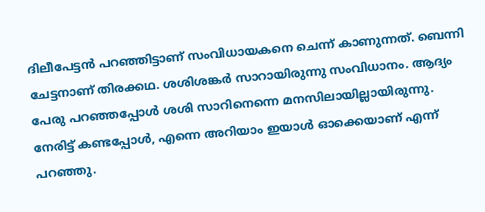ദിലീപേട്ടൻ പറഞ്ഞിട്ടാണ് സംവിധായകനെ ചെന്ന് കാണുന്നത്. ബെന്നി ചേട്ടനാണ് തിരക്കഥ. ശശിശങ്കർ സാറായിരുന്നു സംവിധാനം. ആദ്യം പേരു പറഞ്ഞപ്പോൾ ശശി സാറിനെന്നെ മനസിലായില്ലായിരുന്നു. നേരിട്ട് കണ്ടപ്പോൾ, എന്നെ അറിയാം ഇയാൾ ഓക്കെയാണ് എന്ന് പറഞ്ഞു.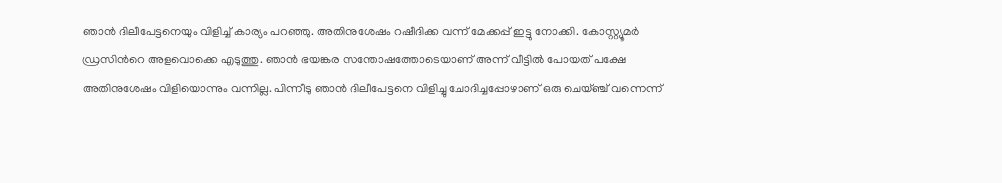ഞാൻ ദിലീപേട്ടനെയും വിളിച്ച് കാര്യം പറഞ്ഞു. അതിനുശേഷം റഷീദിക്ക വന്ന് മേക്കപ്പ് ഇട്ടു നോക്കി. കോസ്റ്റ്യൂമർ ഡ്രസിന്‍റെ അളവൊക്കെ എടുത്തു. ഞാൻ ഭയങ്കര സന്തോഷത്തോടെയാണ് അന്ന് വീട്ടിൽ പോയത് പക്ഷേ അതിനുശേഷം വിളിയൊന്നും വന്നില്ല. പിന്നീടു ഞാൻ ദിലീപേട്ടനെ വിളിച്ചു ചോദിച്ചപ്പോഴാണ് ഒരു ചെയ്ഞ്ച് വന്നെന്ന്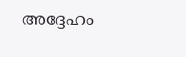അദ്ദേഹം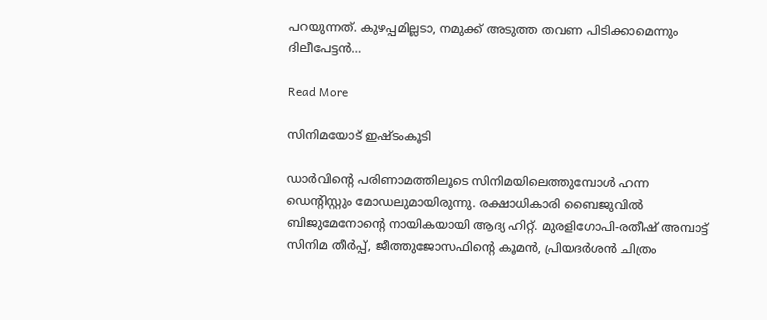പറയുന്നത്. കുഴപ്പമില്ലടാ, നമുക്ക് അടുത്ത തവണ പിടിക്കാമെന്നും ദിലീപേട്ടൻ…

Read More

സിനിമയോട് ഇഷ്ടംകൂടി

ഡാര്‍വിന്‍റെ പരിണാമത്തിലൂടെ സിനിമയിലെത്തുമ്പോള്‍ ഹന്ന ഡെന്‍റിസ്റ്റും മോഡലുമായിരുന്നു. രക്ഷാധികാരി ബൈജുവില്‍ ബിജുമേനോന്‍റെ നായികയായി ആദ്യ ഹിറ്റ്. മുരളിഗോപി-രതീഷ് അമ്പാട്ട് സിനിമ തീര്‍പ്പ്, ജീത്തുജോസഫിന്‍റെ കൂമന്‍, പ്രിയദര്‍ശന്‍ ചിത്രം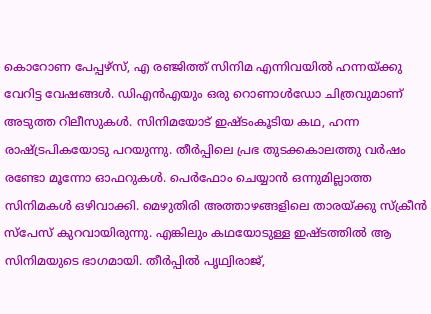കൊറോണ പേപ്പഴ്‌സ്, എ രഞ്ജിത്ത് സിനിമ എന്നിവയിൽ ഹന്നയ്ക്കു വേറിട്ട വേഷങ്ങള്‍. ഡിഎന്‍എയും ഒരു റൊണാള്‍ഡോ ചിത്രവുമാണ് അടുത്ത റിലീസുകള്‍. സിനിമയോട് ഇഷ്ടംകൂടിയ കഥ, ഹന്ന രാഷ്ട്രപികയോടു പറയുന്നു. തീര്‍പ്പിലെ പ്രഭ തുടക്കകാലത്തു വര്‍ഷം രണ്ടോ മൂന്നോ ഓഫറുകൾ. പെര്‍ഫോം ചെയ്യാന്‍ ഒന്നുമില്ലാത്ത സിനിമകള്‍ ഒഴിവാക്കി. മെഴുതിരി അത്താഴങ്ങളിലെ താരയ്ക്കു സ്‌ക്രീന്‍ സ്‌പേസ് കുറവായിരുന്നു. എങ്കിലും കഥയോടുള്ള ഇഷ്ടത്തിൽ ആ സിനിമയുടെ ഭാഗമായി. തീര്‍പ്പില്‍ പൃഥ്വിരാജ്,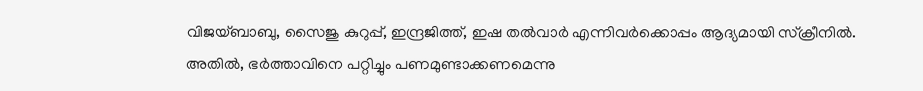വിജയ്ബാബു, സൈജു കുറുപ്പ്, ഇന്ദ്രജിത്ത്, ഇഷ തല്‍വാര്‍ എന്നിവര്‍ക്കൊപ്പം ആദ്യമായി സ്‌ക്രീനില്‍. അതിൽ, ഭര്‍ത്താവിനെ പറ്റിച്ചും പണമുണ്ടാക്കണമെന്നു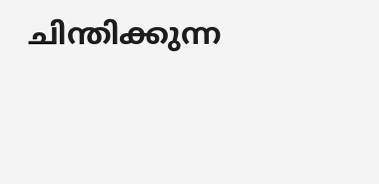ചിന്തിക്കുന്ന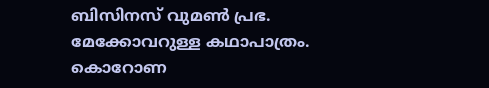ബിസിനസ് വുമൺ പ്രഭ. മേക്കോവറുള്ള കഥാപാത്രം. കൊറോണ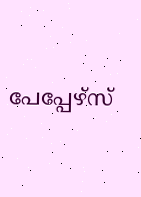പേപ്പേഴ്‌സ്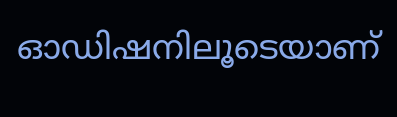ഓഡിഷനിലൂടെയാണ്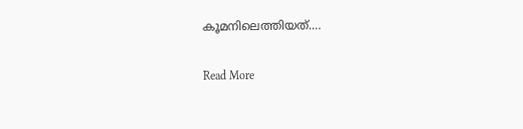കൂമനിലെത്തിയത്.…

Read More